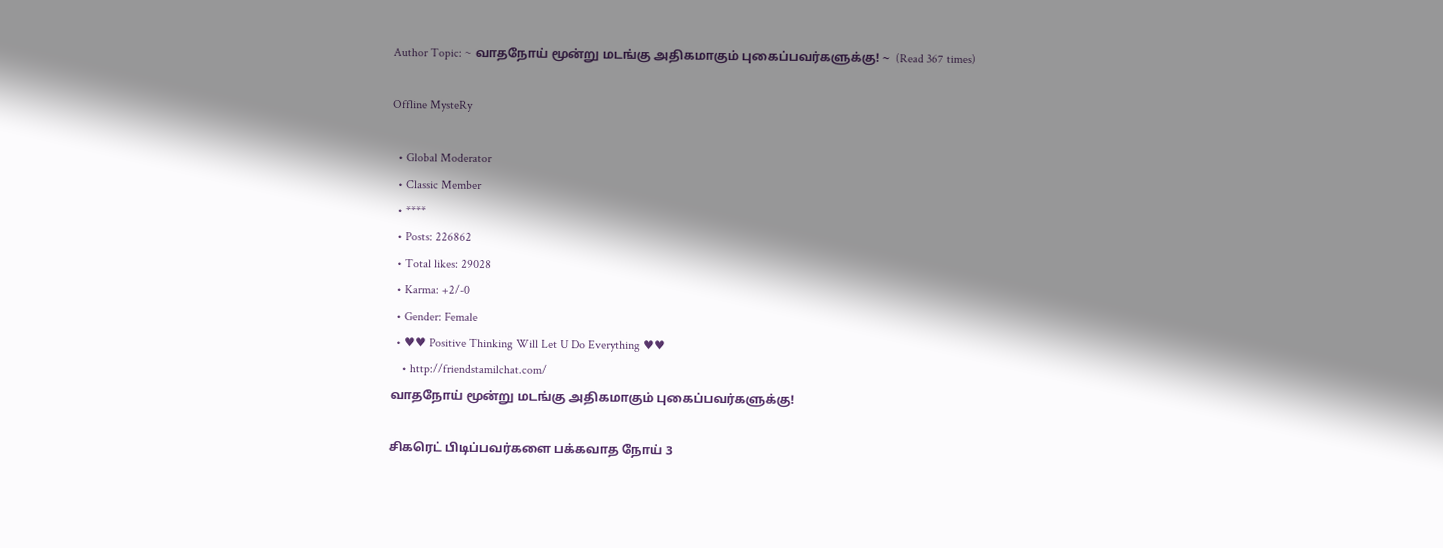Author Topic: ~ வாதநோய் மூன்று மடங்கு அதிகமாகும் புகைப்பவர்களுக்கு! ~  (Read 367 times)

Offline MysteRy

  • Global Moderator
  • Classic Member
  • ****
  • Posts: 226862
  • Total likes: 29028
  • Karma: +2/-0
  • Gender: Female
  • ♥♥ Positive Thinking Will Let U Do Everything ♥♥
    • http://friendstamilchat.com/
வாதநோய் மூன்று மடங்கு அதிகமாகும் புகைப்பவர்களுக்கு!

சிகரெட் பிடிப்பவர்களை பக்கவாத நோய் 3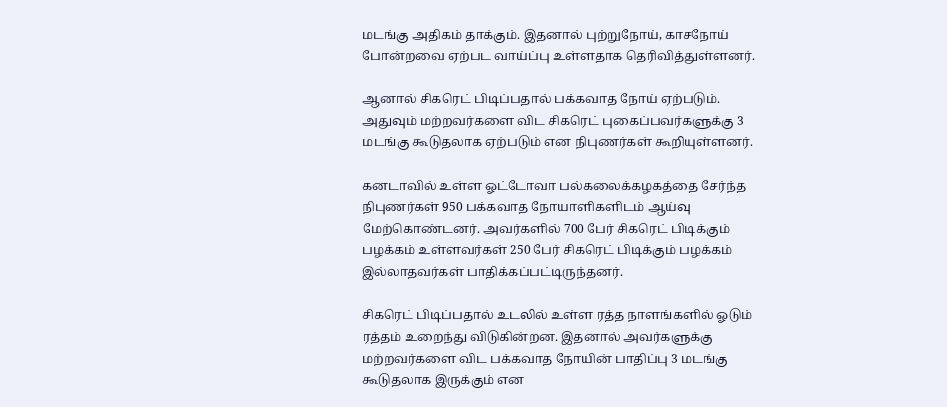மடங்கு அதிகம் தாக்கும். இதனால் புற்றுநோய், காசநோய் போன்றவை ஏற்பட வாய்ப்பு உள்ளதாக தெரிவித்துள்ளனர்.

ஆனால் சிகரெட் பிடிப்பதால் பக்கவாத நோய் ஏற்படும். அதுவும் மற்றவர்களை விட சிகரெட் புகைப்பவர்களுக்கு 3 மடங்கு கூடுதலாக ஏற்படும் என நிபுணர்கள் கூறியுள்ளனர்.

கனடாவில் உள்ள ஓட்டோவா பல்கலைக்கழகத்தை சேர்ந்த நிபுணர்கள் 950 பக்கவாத நோயாளிகளிடம் ஆய்வு மேற்கொண்டனர். அவர்களில் 700 பேர் சிகரெட் பிடிக்கும் பழக்கம் உள்ளவர்கள் 250 பேர் சிகரெட் பிடிக்கும் பழக்கம் இல்லாதவர்கள் பாதிக்கப்பட்டிருந்தனர்.

சிகரெட் பிடிப்பதால் உடலில் உள்ள ரத்த நாளங்களில் ஓடும் ரத்தம் உறைந்து விடுகின்றன. இதனால் அவர்களுக்கு மற்றவர்களை விட பக்கவாத நோயின் பாதிப்பு 3 மடங்கு கூடுதலாக இருக்கும் என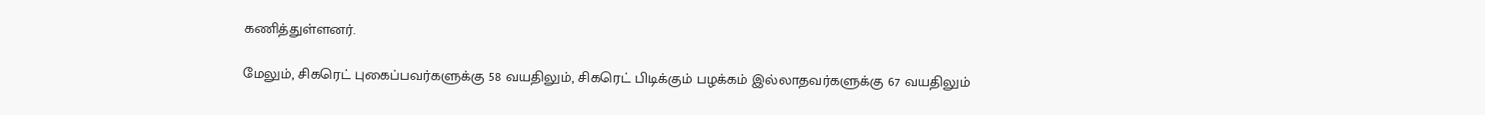கணித்துள்ளனர்.

மேலும், சிகரெட் புகைப்பவர்களுக்கு 58 வயதிலும், சிகரெட் பிடிக்கும் பழக்கம் இல்லாதவர்களுக்கு 67 வயதிலும்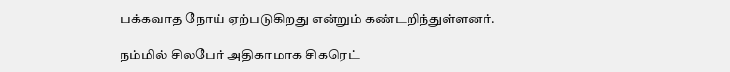பக்கவாத நோய் ஏற்படுகிறது என்றும் கண்டறிந்துள்ளனர்.

நம்மில் சிலபேர் அதிகாமாக சிகரெட்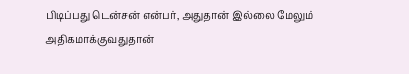பிடிப்பது டென்சன் என்பர், அதுதான் இல்லை மேலும் அதிகமாக்குவதுதான்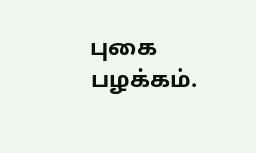புகை பழக்கம்.